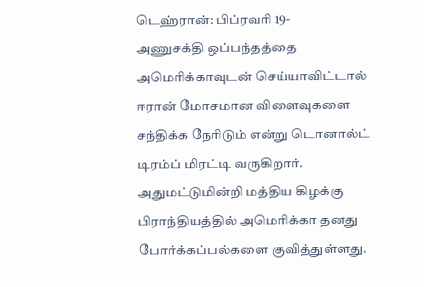டெஹ்ரான்: பிப்ரவரி 19-
அணுசக்தி ஒப்பந்தத்தை அமெரிக்காவுடன் செய்யாவிட்டால் ஈரான் மோசமான விளைவுகளை சந்திக்க நேரிடும் என்று டொனால்ட் டிரம்ப் மிரட்டி வருகிறார்.
அதுமட்டுமின்றி மத்திய கிழக்கு பிராந்தியத்தில் அமெரிக்கா தனது போர்க்கப்பல்களை குவித்துள்ளது.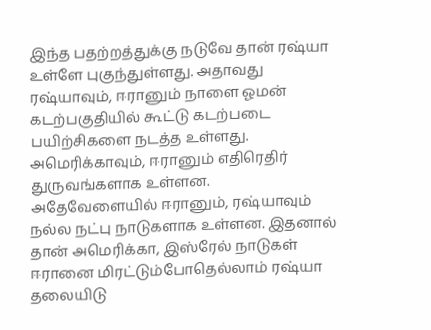இந்த பதற்றத்துக்கு நடுவே தான் ரஷ்யா உள்ளே புகுந்துள்ளது. அதாவது ரஷ்யாவும், ஈரானும் நாளை ஓமன் கடற்பகுதியில் கூட்டு கடற்படை பயிற்சிகளை நடத்த உள்ளது. அமெரிக்காவும், ஈரானும் எதிரெதிர் துருவங்களாக உள்ளன. அதேவேளையில் ஈரானும், ரஷ்யாவும் நல்ல நட்பு நாடுகளாக உள்ளன. இதனால் தான் அமெரிக்கா, இஸ்ரேல் நாடுகள் ஈரானை மிரட்டும்போதெல்லாம் ரஷ்யா தலையிடு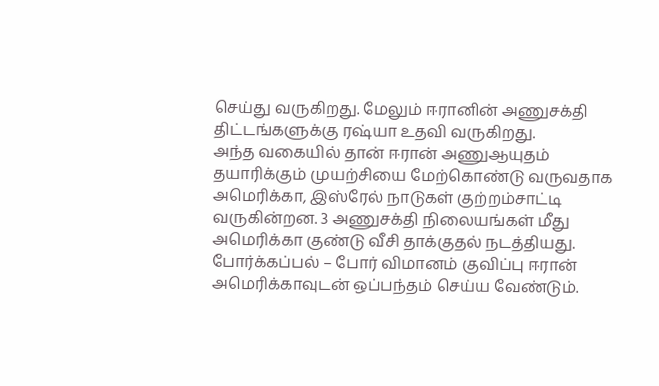செய்து வருகிறது. மேலும் ஈரானின் அணுசக்தி திட்டங்களுக்கு ரஷ்யா உதவி வருகிறது.
அந்த வகையில் தான் ஈரான் அணுஆயுதம் தயாரிக்கும் முயற்சியை மேற்கொண்டு வருவதாக அமெரிக்கா, இஸ்ரேல் நாடுகள் குற்றம்சாட்டி வருகின்றன. 3 அணுசக்தி நிலையங்கள் மீது அமெரிக்கா குண்டு வீசி தாக்குதல் நடத்தியது.
போர்க்கப்பல் – போர் விமானம் குவிப்பு ஈரான் அமெரிக்காவுடன் ஒப்பந்தம் செய்ய வேண்டும்.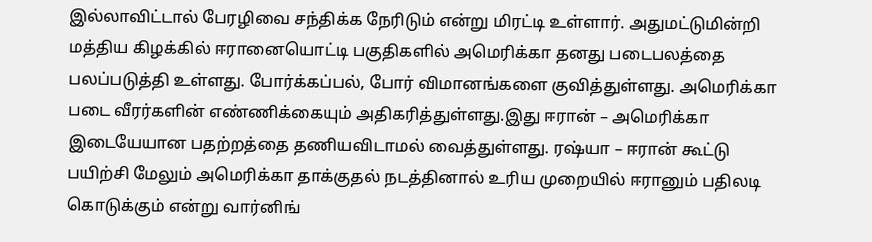இல்லாவிட்டால் பேரழிவை சந்திக்க நேரிடும் என்று மிரட்டி உள்ளார். அதுமட்டுமின்றி மத்திய கிழக்கில் ஈரானையொட்டி பகுதிகளில் அமெரிக்கா தனது படைபலத்தை பலப்படுத்தி உள்ளது. போர்க்கப்பல், போர் விமானங்களை குவித்துள்ளது. அமெரிக்கா படை வீரர்களின் எண்ணிக்கையும் அதிகரித்துள்ளது.இது ஈரான் – அமெரிக்கா இடையேயான பதற்றத்தை தணியவிடாமல் வைத்துள்ளது. ரஷ்யா – ஈரான் கூட்டு பயிற்சி மேலும் அமெரிக்கா தாக்குதல் நடத்தினால் உரிய முறையில் ஈரானும் பதிலடி கொடுக்கும் என்று வார்னிங்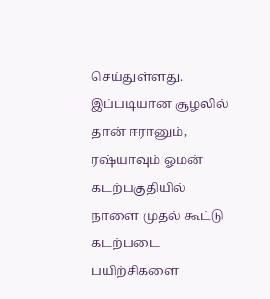செய்துள்ளது. இப்படியான சூழலில் தான் ஈரானும், ரஷ்யாவும் ஓமன் கடற்பகுதியில் நாளை முதல் கூட்டு கடற்படை பயிற்சிகளை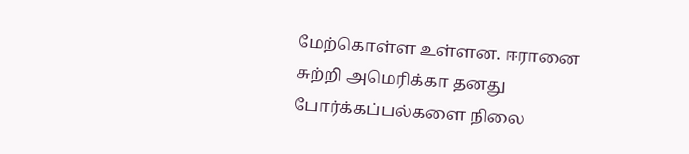மேற்கொள்ள உள்ளன. ஈரானை சுற்றி அமெரிக்கா தனது போர்க்கப்பல்களை நிலை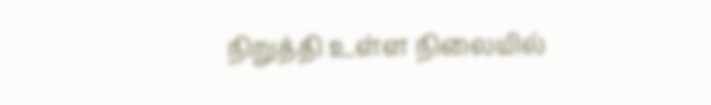நிறுத்தி உள்ள நிலையில்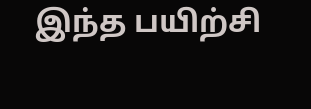இந்த பயிற்சி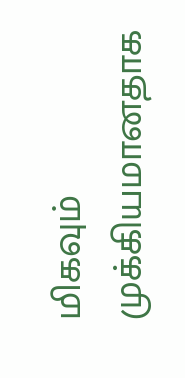மிகவும் முக்கியமானதாக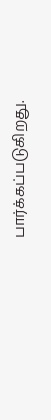பார்க்கப்படுகிறது.